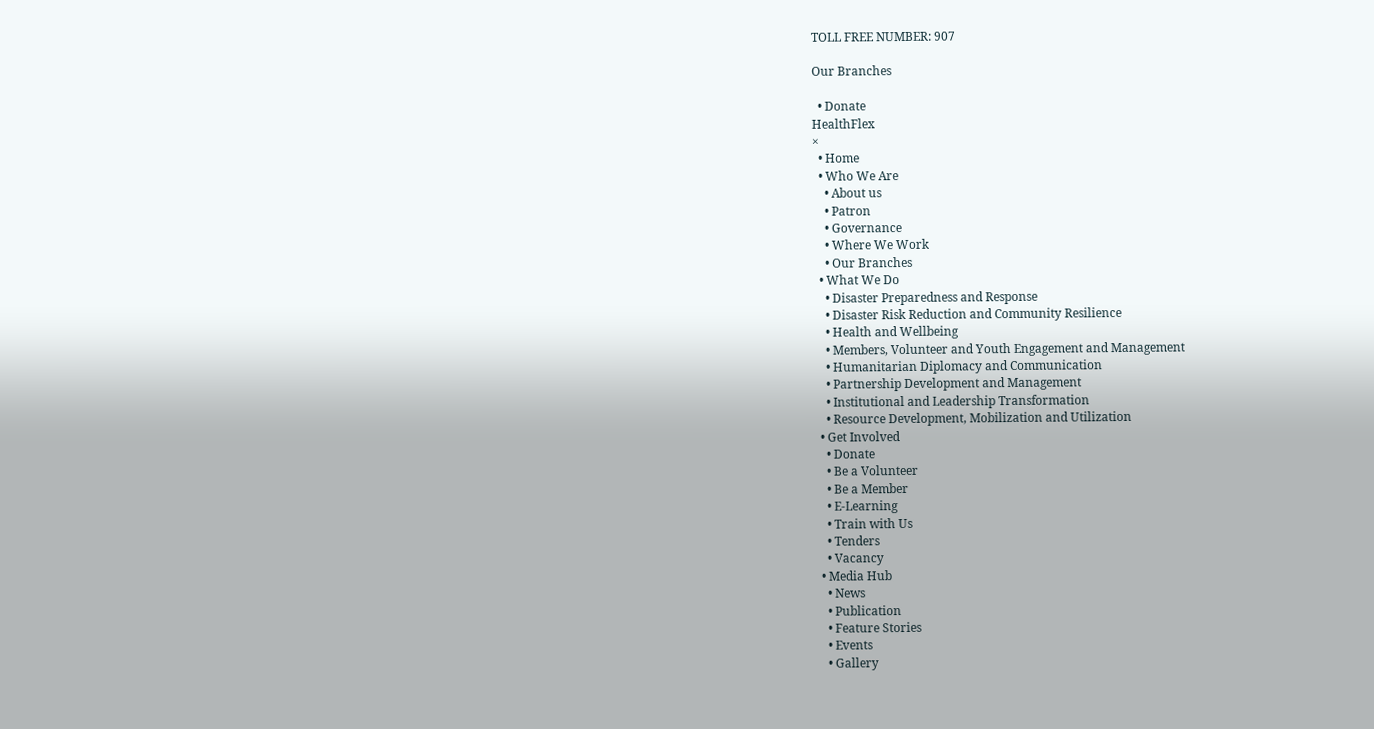TOLL FREE NUMBER: 907

Our Branches

  • Donate
HealthFlex
×
  • Home
  • Who We Are
    • About us
    • Patron
    • Governance
    • Where We Work
    • Our Branches
  • What We Do
    • Disaster Preparedness and Response
    • Disaster Risk Reduction and Community Resilience
    • Health and Wellbeing
    • Members, Volunteer and Youth Engagement and Management
    • Humanitarian Diplomacy and Communication
    • Partnership Development and Management
    • Institutional and Leadership Transformation
    • Resource Development, Mobilization and Utilization
  • Get Involved
    • Donate
    • Be a Volunteer
    • Be a Member
    • E-Learning
    • Train with Us
    • Tenders
    • Vacancy
  • Media Hub
    • News
    • Publication
    • Feature Stories
    • Events
    • Gallery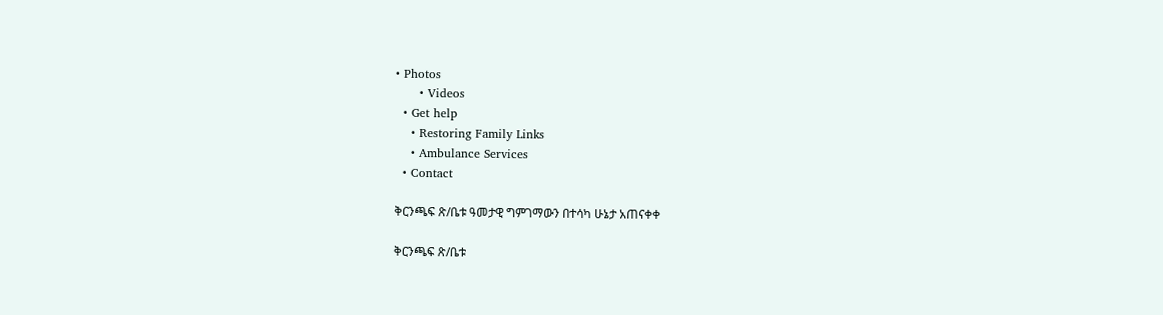• Photos
      • Videos
  • Get help
    • Restoring Family Links
    • Ambulance Services
  • Contact

ቅርንጫፍ ጽ/ቤቱ ዓመታዊ ግምገማውን በተሳካ ሁኔታ አጠናቀቀ

ቅርንጫፍ ጽ/ቤቱ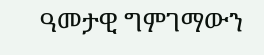ዓመታዊ ግምገማውን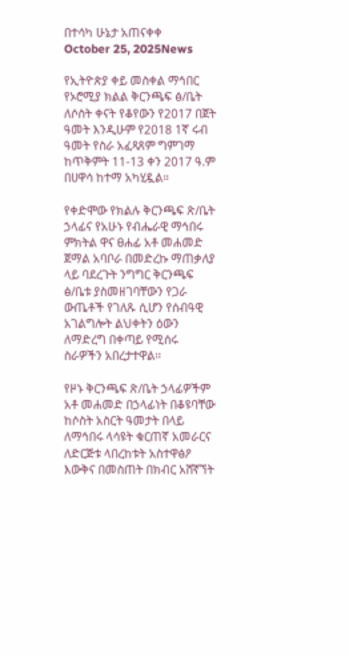በተሳካ ሁኔታ አጠናቀቀ
October 25, 2025News

የኢትዮጵያ ቀይ መስቀል ማኅበር የኦሮሚያ ክልል ቅርንጫፍ ፅ/ቤት ለሶስት ቀናት የቆየውን የ2017 በጀት ዓመት እንዲሁም የ2018 1ኛ ሩብ ዓመት የስራ አፈጻጸም ግምገማ ከጥቅምት 11-13 ቀን 2017 ዓ.ም በሀዋሳ ከተማ አካሂዷል።

የቀድሞው የክልሉ ቅርንጫፍ ጽ/ቤት ኃላፊና የአሁኑ የብሔራዊ ማኅበሩ ምክትል ዋና ፀሐፊ አቶ መሐመድ ጀማል አባቦራ በመድረኩ ማጠቃለያ ላይ ባደረጉት ንግግር ቅርንጫፍ ፅ/ቤቱ ያስመዘገባቸውን የጋራ ውጤቶች የገለጹ ሲሆን የሰብዓዊ አገልግሎት ልህቀትን ዕውን ለማድረግ በቀጣይ የሚሰሩ ስራዎችን አበረታተዋል፡፡

የዞኑ ቅርንጫፍ ጽ/ቤት ኃላፊዎችም አቶ መሐመድ በኃላፊነት በቆዩባቸው ከሶስት አስርት ዓመታት በላይ ለማኅበሩ ላሳዩት ቁርጠኛ አመራርና ለድርጅቱ ላበረከቱት አስተዋፅዖ እውቅና በመስጠት በክብር አሸኛኘት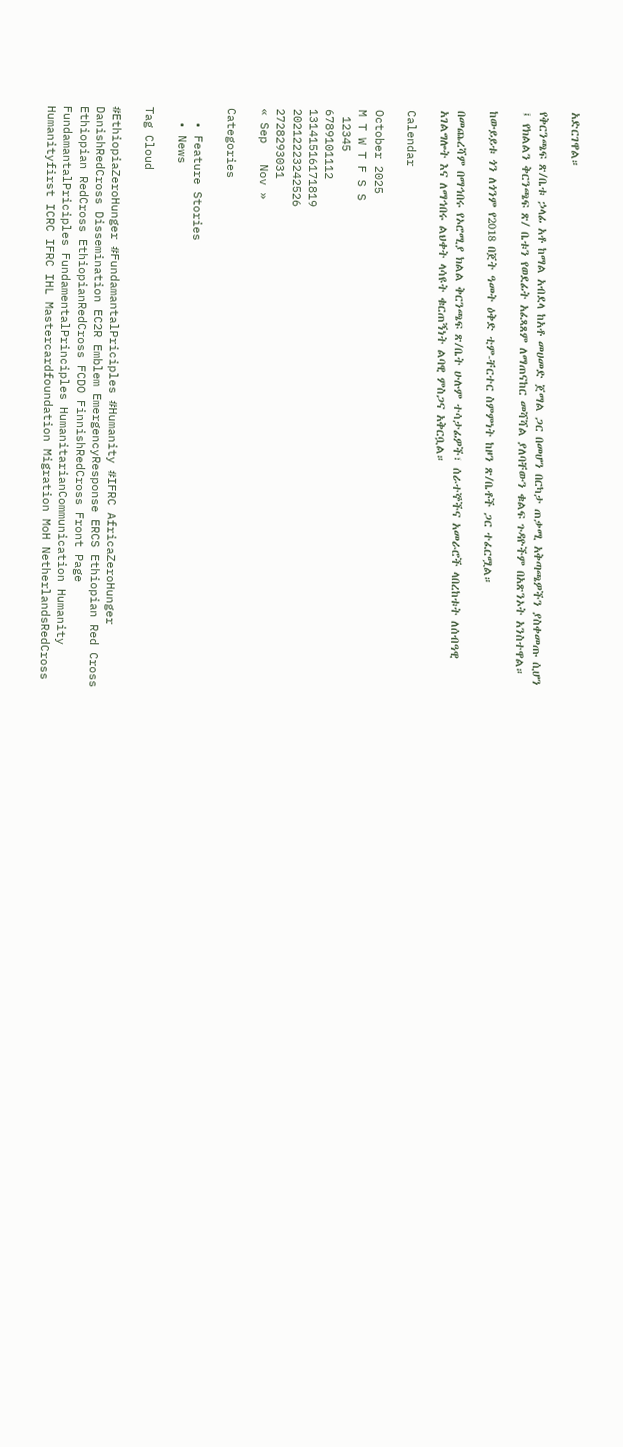አድርገዋል።

የቅርንጫፍ ጽ/ቤቱ ኃላፊ አቶ ከማል አብደላ ከአቶ መሀመድ ጀማል ጋር በመሆን በርካታ ጠቃሚ አቅጣጫዎችን ያስቀመጡ ሲሆን ፤ የክልልን ቅርንጫፍ ጽ/ ቤቱን የወደፊት አፈጻጸም ለማጠናከር መሻሻል ያለባቸውን ቁልፍ ጉዳዮችም በአጽንኦት አንስተዋል።

ከውይይቱ ጎን ለጎንም የ2018 በጀት ዓመት ዕቅድ ቲም-ቸርተር ስምምነት ከዞን ጽ/ቤቶች ጋር ተፈርሟል።

በመጨረሻም በማኅበሩ የኦሮሚያ ክልል ቅርንጫፍ ጽ/ቤት ሁሉም ተሳታፊዎች፣ ሰራተኞችና አመራሮች ላበረከቱት ለሰብዓዊ አገልግሎት እና ለማኅበሩ ልህቀት ላሳዩት ቁርጠኝነት ልባዊ ምስጋና አቅርቧል።

Calendar

October 2025
M T W T F S S
 12345
6789101112
13141516171819
20212223242526
2728293031
« Sep   Nov »

Categories

  • Feature Stories
  • News

Tag Cloud

#EthiopiaZeroHunger #FundamantalPriciples #Humanity #IFRC AfricaZeroHunger DanishRedCross Dissemination EC2R Emblem EmergencyResponse ERCS Ethiopian Red Cross Ethiopian RedCross EthiopianRedCross FCDO FinnishRedCross Front Page FundamantalPriciples FundamentalPrinciples HumanitarianCommunication Humanity Humanityfirst ICRC IFRC IHL Mastercardfoundation Migration MoH NetherlandsRedCross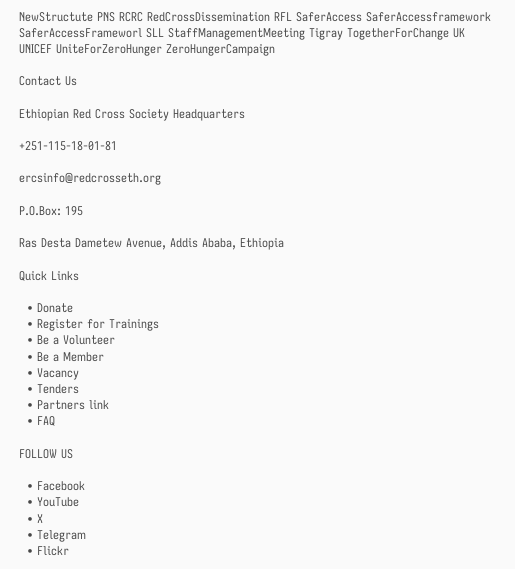NewStructute PNS RCRC RedCrossDissemination RFL SaferAccess SaferAccessframework SaferAccessFrameworl SLL StaffManagementMeeting Tigray TogetherForChange UK UNICEF UniteForZeroHunger ZeroHungerCampaign

Contact Us

Ethiopian Red Cross Society Headquarters

+251-115-18-01-81

ercsinfo@redcrosseth.org

P.O.Box: 195

Ras Desta Dametew Avenue, Addis Ababa, Ethiopia

Quick Links

  • Donate
  • Register for Trainings
  • Be a Volunteer
  • Be a Member
  • Vacancy
  • Tenders
  • Partners link
  • FAQ

FOLLOW US

  • Facebook
  • YouTube
  • X
  • Telegram
  • Flickr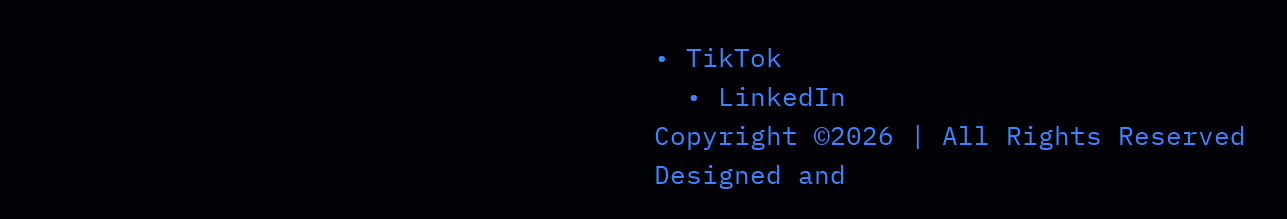• TikTok
  • LinkedIn
Copyright ©2026 | All Rights Reserved
Designed and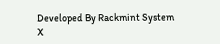Developed By Rackmint System
X